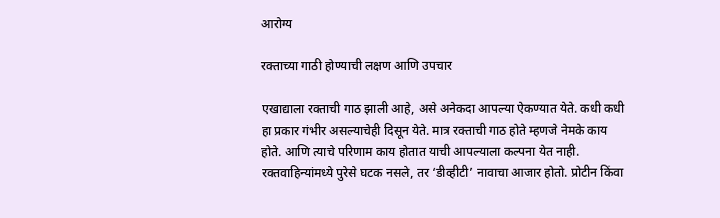आरोग्य

रक्‍ताच्या गाठी होण्याची लक्षण आणि उपचार

एखाद्याला रक्ताची गाठ झाली आहे, असे अनेकदा आपल्या ऐकण्यात येते. कधी कधी हा प्रकार गंभीर असल्याचेही दिसून येते. मात्र रक्ताची गाठ होते म्हणजे नेमके काय होते. आणि त्याचे परिणाम काय होतात याची आपल्याला कल्पना येत नाही. रक्तवाहिन्यांमध्ये पुरेसे घटक नसले, तर ‘डीव्हीटी’ नावाचा आजार होतो. प्रोटीन किंवा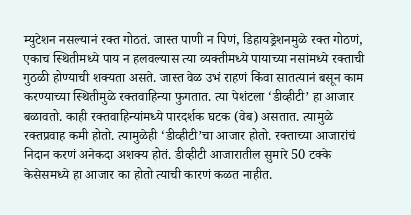म्युटेशन नसल्यानं रक्त गोठतं. जास्त पाणी न पिणं, डिहायड्रेशनमुळे रक्त गोठणं, एकाच स्थितीमध्ये पाय न हलवल्यास त्या व्यक्तीमध्ये पायाच्या नसांमध्ये रक्ताची गुठळी होण्याची शक्‍यता असते. जास्त वेळ उभं राहणं किंवा सातत्यानं बसून काम करण्याच्या स्थितीमुळे रक्तवाहिन्या फुगतात. त्या पेशंटला ‘डीव्हीटी’ हा आजार बळावतो. काही रक्तवाहिन्यांमध्ये पारदर्शक घटक (वेब) असतात. त्यामुळे रक्तप्रवाह कमी होतो. त्यामुळेही ‘डीव्हीटी’चा आजार होतो. रक्ताच्या आजारांचं निदान करणं अनेकदा अशक्‍य होतं. डीव्हीटी आजारातील सुमारे 50 टक्के केसेसमध्ये हा आजार का होतो त्याची कारणं कळत नाहीत.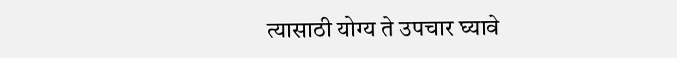त्यासाठी योग्य ते उपचार घ्यावे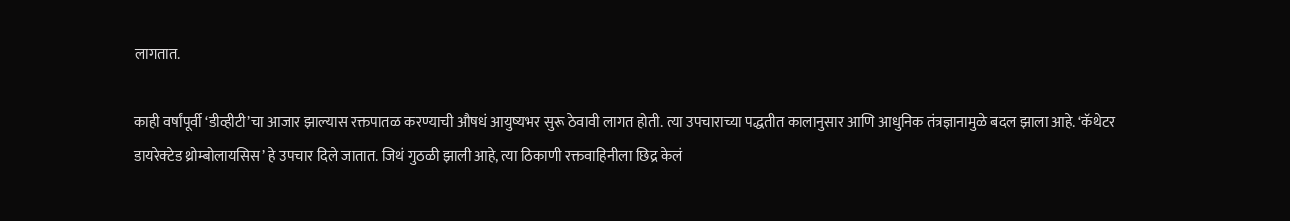लागतात.

काही वर्षांपूर्वी ‘डीव्हीटी’चा आजार झाल्यास रक्तपातळ करण्याची औषधं आयुष्यभर सुरू ठेवावी लागत होती. त्या उपचाराच्या पद्धतीत कालानुसार आणि आधुनिक तंत्रज्ञानामुळे बदल झाला आहे. ‘कॅथेटर डायरेक्‍टेड थ्रोम्बोलायसिस’ हे उपचार दिले जातात. जिथं गुठळी झाली आहे, त्या ठिकाणी रक्तवाहिनीला छिद्र केलं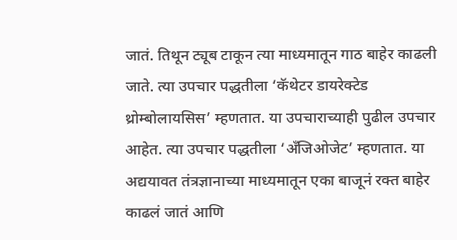जातं. तिथून ट्यूब टाकून त्या माध्यमातून गाठ बाहेर काढली जाते. त्या उपचार पद्धतीला ‘कॅथेटर डायरेक्‍टेड थ्रोम्बोलायसिस’ म्हणतात. या उपचाराच्याही पुढील उपचार आहेत. त्या उपचार पद्धतीला ‘अँजिओजेट’ म्हणतात. या अद्ययावत तंत्रज्ञानाच्या माध्यमातून एका बाजूनं रक्त बाहेर काढलं जातं आणि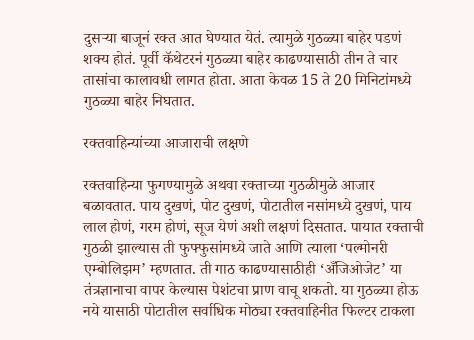दुसऱ्या बाजूनं रक्त आत घेण्यात येतं. त्यामुळे गुठळ्या बाहेर पडणं शक्‍य होतं. पूर्वी कॅथेटरनं गुठळ्या बाहेर काढण्यासाठी तीन ते चार तासांचा कालावधी लागत होता. आता केवळ 15 ते 20 मिनिटांमध्ये गुठळ्या बाहेर निघतात.

रक्तवाहिन्यांच्या आजाराची लक्षणे

रक्तवाहिन्या फुगण्यामुळे अथवा रक्ताच्या गुठळीमुळे आजार बळावतात. पाय दुखणं, पोट दुखणं, पोटातील नसांमध्ये दुखणं, पाय लाल होणं, गरम होणं, सूज येणं अशी लक्षणं दिसतात. पायात रक्ताची गुठळी झाल्यास ती फुफ्फुसांमध्ये जाते आणि त्याला ‘पल्मोनरी एम्बोलिझम’ म्हणतात. ती गाठ काढण्यासाठीही ‘अँजिओजेट’ या तंत्रज्ञानाचा वापर केल्यास पेशंटचा प्राण वाचू शकतो. या गुठळ्या होऊ नये यासाठी पोटातील सर्वाधिक मोठ्या रक्तवाहिनीत फिल्टर टाकला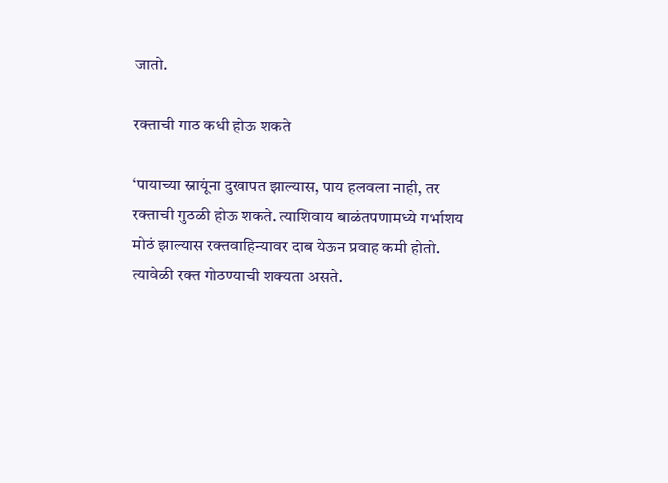जातो.

रक्ताची गाठ कधी होऊ शकते

‘पायाच्या स्नायूंना दुखापत झाल्यास, पाय हलवला नाही, तर रक्ताची गुठळी होऊ शकते. त्याशिवाय बाळंतपणामध्ये गर्भाशय मोठं झाल्यास रक्तवाहिन्यावर दाब येऊन प्रवाह कमी होतो. त्यावेळी रक्त गोठण्याची शक्‍यता असते.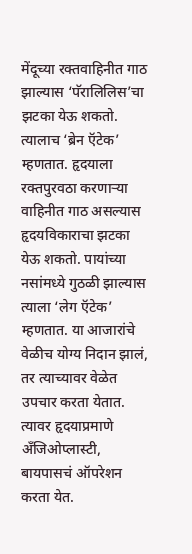मेंदूच्या रक्तवाहिनीत गाठ झाल्यास ‘पॅरालिलिस’चा झटका येऊ शकतो. त्यालाच ‘ब्रेन ऍटेक’ म्हणतात. हृदयाला रक्तपुरवठा करणाऱ्या वाहिनीत गाठ असल्यास हृदयविकाराचा झटका येऊ शकतो. पायांच्या नसांमध्ये गुठळी झाल्यास त्याला ‘लेग ऍटेक’ म्हणतात. या आजारांचे वेळीच योग्य निदान झालं, तर त्याच्यावर वेळेत उपचार करता येतात. त्यावर हृदयाप्रमाणे अँजिओप्लास्टी, बायपासचं ऑपरेशन करता येत.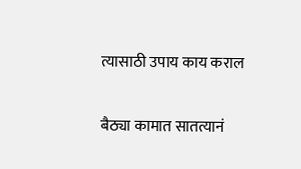त्यासाठी उपाय काय कराल

बैठ्या कामात सातत्यानं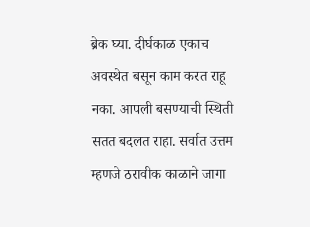ब्रेक घ्या. दीर्घकाळ एकाच अवस्थेत बसून काम करत राहू नका. आपली बसण्याची स्थिती सतत बदलत राहा. सर्वात उत्तम म्हणजे ठरावीक काळाने जागा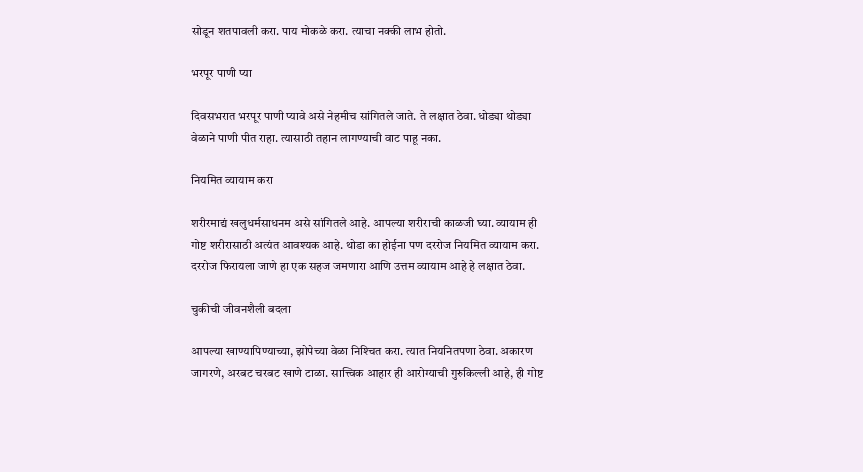सोडून शतपावली करा. पाय मोकळे करा. त्याचा नक्की लाभ होतो.

भरपूर पाणी प्या

दिवसभरात भरपूर पाणी प्यावे असे नेहमीच सांगितले जाते. ते लक्षात ठेवा. धोड्या थोड्या वेळाने पाणी पीत राहा. त्यासाठी तहान लागण्याची वाट पाहू नका.

नियमित व्यायाम करा

शरीरमाद्यं खलुधर्मसाधनम असे सांगितले आहे. आपल्या शरीराची काळजी घ्या. व्यायाम ही गोष्ट शरीरासाठी अत्यंत आवश्‍यक आहे. थोडा का होईना पण दररोज नियमित व्यायाम करा. दररोज फिरायला जाणे हा एक सहज जमणारा आणि उत्तम व्यायाम आहे हे लक्षात ठेवा.

चुकीची जीवनशैली बदला

आपल्या खाण्यापिण्याच्या, झोपेच्या वेळा निश्‍चित करा. त्यात नियनितपणा ठेवा. अकारण जागरणे, अरबट चरबट खाणे टाळा. सात्त्विक आहार ही आरोग्याची गुरुकिल्ली आहे, ही गोष्ट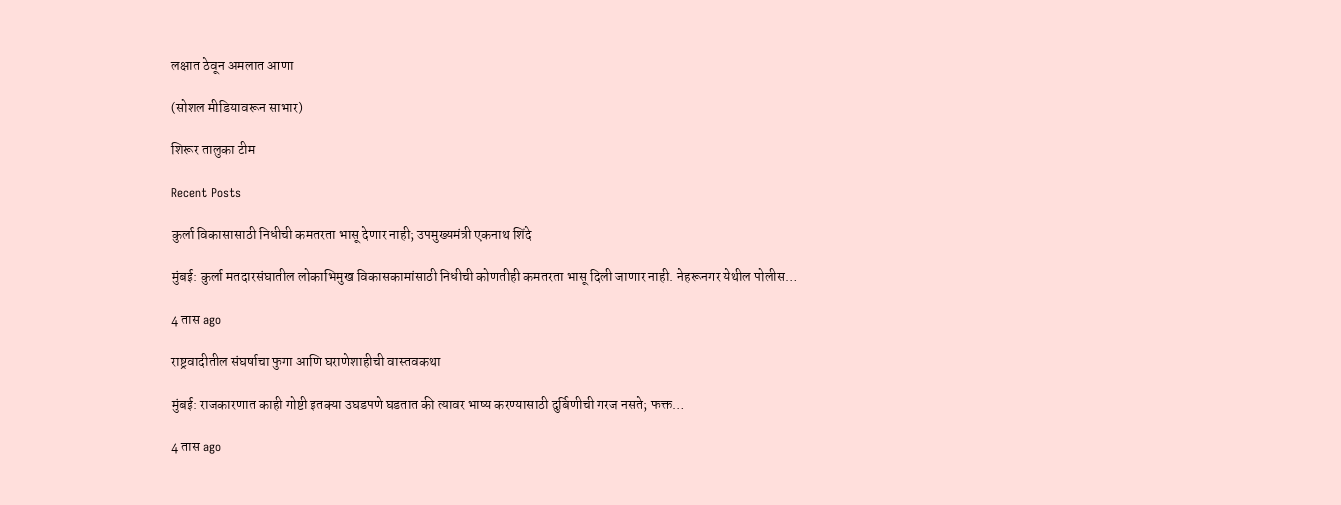लक्षात ठेवून अमलात आणा

(सोशल मीडियावरून साभार)

शिरूर तालुका टीम

Recent Posts

कुर्ला विकासासाठी निधीची कमतरता भासू देणार नाही; उपमुख्यमंत्री एकनाथ शिंदे

मुंबई: कुर्ला मतदारसंघातील लोकाभिमुख विकासकामांसाठी निधीची कोणतीही कमतरता भासू दिली जाणार नाही. नेहरूनगर येथील पोलीस…

4 तास ago

राष्ट्रवादीतील संघर्षाचा फुगा आणि घराणेशाहीची वास्तवकथा

मुंबई: राजकारणात काही गोष्टी इतक्या उघडपणे घडतात की त्यावर भाष्य करण्यासाठी दुर्बिणीची गरज नसते; फक्त…

4 तास ago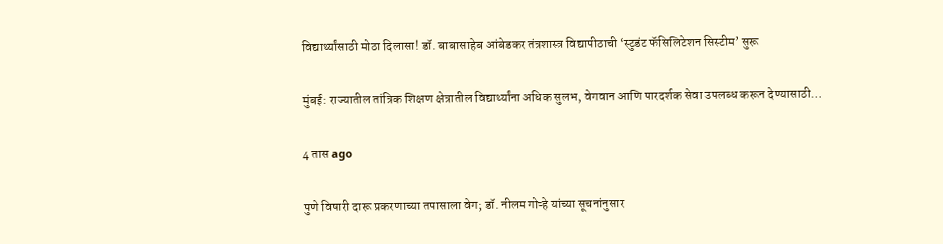विद्यार्थ्यांसाठी मोठा दिलासा! डॉ. बाबासाहेब आंबेडकर तंत्रशास्त्र विद्यापीठाची ‘स्टुडंट फॅसिलिटेशन सिस्टीम’ सुरू

मुंबई: राज्यातील तांत्रिक शिक्षण क्षेत्रातील विद्यार्थ्यांना अधिक सुलभ, वेगवान आणि पारदर्शक सेवा उपलब्ध करून देण्यासाठी…

4 तास ago

पुणे विषारी दारू प्रकरणाच्या तपासाला वेग; डॉ. नीलम गोऱ्हे यांच्या सूचनांनुसार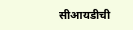सीआयडीची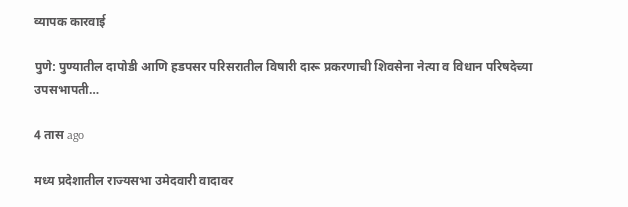व्यापक कारवाई

पुणे: पुण्यातील दापोडी आणि हडपसर परिसरातील विषारी दारू प्रकरणाची शिवसेना नेत्या व विधान परिषदेच्या उपसभापती…

4 तास ago

मध्य प्रदेशातील राज्यसभा उमेदवारी वादावर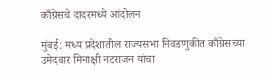काँग्रेसचे दादरमध्ये आंदोलन

मुंबई: मध्य प्रदेशातील राज्यसभा निवडणुकीत काँग्रेसच्या उमेदवार मिनाक्षी नटराजन यांचा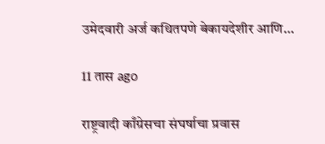उमेदवारी अर्ज कथितपणे बेकायदेशीर आणि…

11 तास ago

राष्ट्रवादी काँग्रेसचा संघर्षाचा प्रवास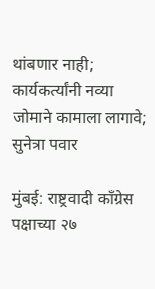थांबणार नाही; कार्यकर्त्यांनी नव्या जोमाने कामाला लागावे; सुनेत्रा पवार

मुंबई: राष्ट्रवादी काँग्रेस पक्षाच्या २७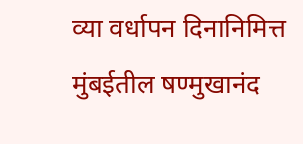व्या वर्धापन दिनानिमित्त मुंबईतील षण्मुखानंद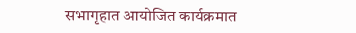सभागृहात आयोजित कार्यक्रमात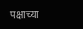पक्षाच्या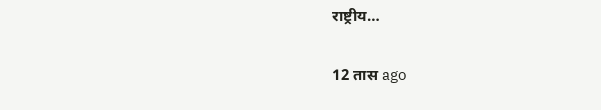राष्ट्रीय…

12 तास ago